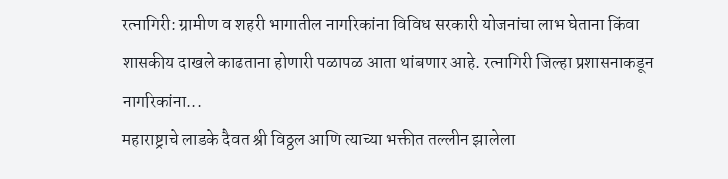रत्नागिरी: ग्रामीण व शहरी भागातील नागरिकांना विविध सरकारी योजनांचा लाभ घेताना किंवा शासकीय दाखले काढताना होणारी पळापळ आता थांबणार आहे. रत्नागिरी जिल्हा प्रशासनाकडून नागरिकांना...
महाराष्ट्राचे लाडके दैवत श्री विठ्ठल आणि त्याच्या भक्तीत तल्लीन झालेला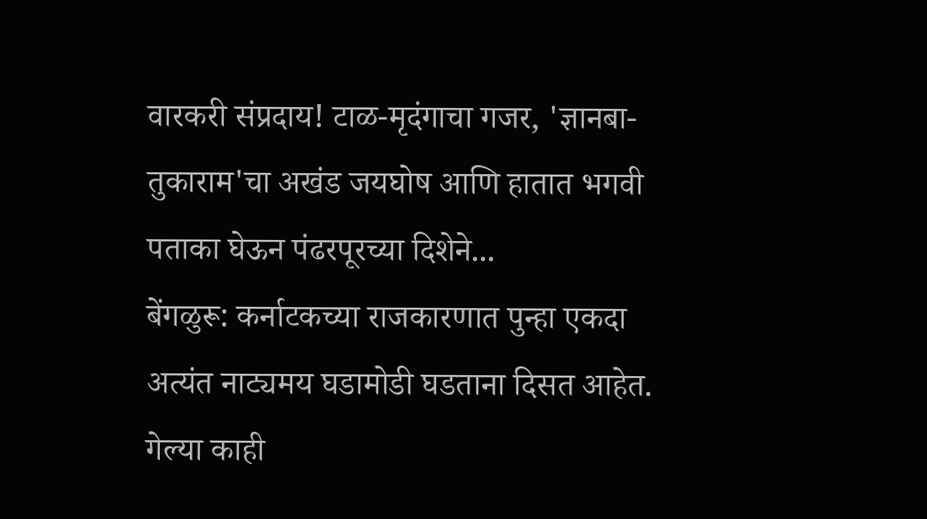वारकरी संप्रदाय! टाळ-मृदंगाचा गजर, 'ज्ञानबा-तुकाराम'चा अखंड जयघोष आणि हातात भगवी पताका घेऊन पंढरपूरच्या दिशेने...
बेंगळुरू: कर्नाटकच्या राजकारणात पुन्हा एकदा अत्यंत नाट्यमय घडामोडी घडताना दिसत आहेत. गेल्या काही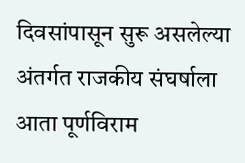दिवसांपासून सुरू असलेल्या अंतर्गत राजकीय संघर्षाला आता पूर्णविराम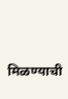मिळण्याची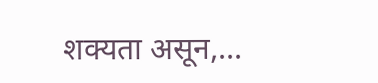शक्यता असून,...